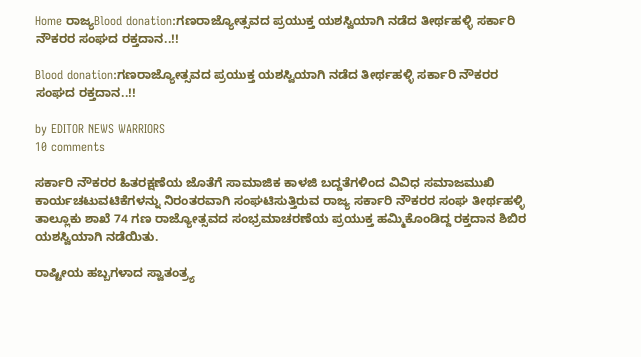Home ರಾಜ್ಯBlood donation:ಗಣರಾಜ್ಯೋತ್ಸವದ ಪ್ರಯುಕ್ತ ಯಶಸ್ವಿಯಾಗಿ ನಡೆದ ತೀರ್ಥಹಳ್ಳಿ ಸರ್ಕಾರಿ ನೌಕರರ ಸಂಘದ ರಕ್ತದಾನ..!!

Blood donation:ಗಣರಾಜ್ಯೋತ್ಸವದ ಪ್ರಯುಕ್ತ ಯಶಸ್ವಿಯಾಗಿ ನಡೆದ ತೀರ್ಥಹಳ್ಳಿ ಸರ್ಕಾರಿ ನೌಕರರ ಸಂಘದ ರಕ್ತದಾನ..!!

by EDITOR NEWS WARRIORS
10 comments

ಸರ್ಕಾರಿ ನೌಕರರ ಹಿತರಕ್ಷಣೆಯ ಜೊತೆಗೆ ಸಾಮಾಜಿಕ ಕಾಳಜಿ ಬದ್ದತೆಗಳಿಂದ ವಿವಿಧ ಸಮಾಜಮುಖಿ ಕಾರ್ಯಚಟುವಟಿಕೆಗಳನ್ನು ನಿರಂತರವಾಗಿ ಸಂಘಟಿಸುತ್ತಿರುವ ರಾಜ್ಯ ಸರ್ಕಾರಿ ನೌಕರರ ಸಂಘ ತೀರ್ಥಹಳ್ಳಿ ತಾಲ್ಲೂಕು ಶಾಖೆ 74 ಗಣ ರಾಜ್ಯೋತ್ಸವದ ಸಂಭ್ರಮಾಚರಣೆಯ ಪ್ರಯುಕ್ತ ಹಮ್ಮಿಕೊಂಡಿದ್ದ ರಕ್ತದಾನ ಶಿಬಿರ ಯಶಸ್ವಿಯಾಗಿ ನಡೆಯಿತು.

ರಾಷ್ಟೀಯ ಹಬ್ಬಗಳಾದ ಸ್ವಾತಂತ್ರ್ಯ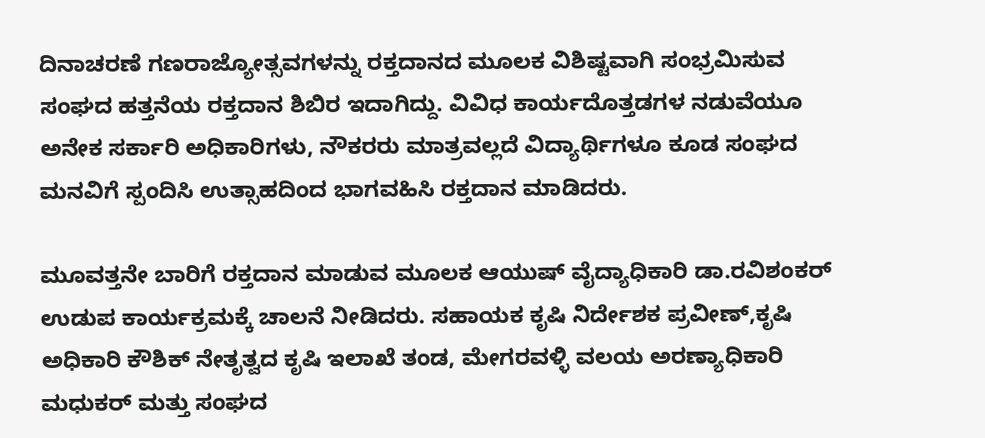ದಿನಾಚರಣೆ ಗಣರಾಜ್ಯೋತ್ಸವಗಳನ್ನು ರಕ್ತದಾನದ ಮೂಲಕ ವಿಶಿಷ್ಟವಾಗಿ ಸಂಭ್ರಮಿಸುವ ಸಂಘದ ಹತ್ತನೆಯ ರಕ್ತದಾನ ಶಿಬಿರ ಇದಾಗಿದ್ದು. ವಿವಿಧ ಕಾರ್ಯದೊತ್ತಡಗಳ ನಡುವೆಯೂ ಅನೇಕ ಸರ್ಕಾರಿ ಅಧಿಕಾರಿಗಳು, ನೌಕರರು ಮಾತ್ರವಲ್ಲದೆ ವಿದ್ಯಾರ್ಥಿಗಳೂ ಕೂಡ ಸಂಘದ ಮನವಿಗೆ ಸ್ಪಂದಿಸಿ ಉತ್ಸಾಹದಿಂದ ಭಾಗವಹಿಸಿ ರಕ್ತದಾನ ಮಾಡಿದರು.

ಮೂವತ್ತನೇ ಬಾರಿಗೆ ರಕ್ತದಾನ ಮಾಡುವ ಮೂಲಕ ಆಯುಷ್ ವೈದ್ಯಾಧಿಕಾರಿ ಡಾ.ರವಿಶಂಕರ್ ಉಡುಪ ಕಾರ್ಯಕ್ರಮಕ್ಕೆ ಚಾಲನೆ ನೀಡಿದರು. ಸಹಾಯಕ ಕೃಷಿ ನಿರ್ದೇಶಕ ಪ್ರವೀಣ್,ಕೃಷಿ ಅಧಿಕಾರಿ ಕೌಶಿಕ್ ನೇತೃತ್ವದ ಕೃಷಿ ಇಲಾಖೆ ತಂಡ, ಮೇಗರವಳ್ಳಿ ವಲಯ ಅರಣ್ಯಾಧಿಕಾರಿ ಮಧುಕರ್ ಮತ್ತು ಸಂಘದ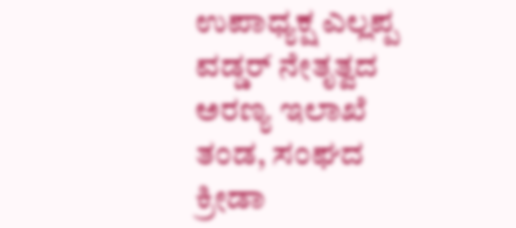ಉಪಾಧ್ಯಕ್ಷ ಎಲ್ಲಪ್ಪ ವಡ್ಡರ್ ನೇತೃತ್ವದ ಅರಣ್ಯ ಇಲಾಖೆ ತಂಡ, ಸಂಘದ ಕ್ರೀಡಾ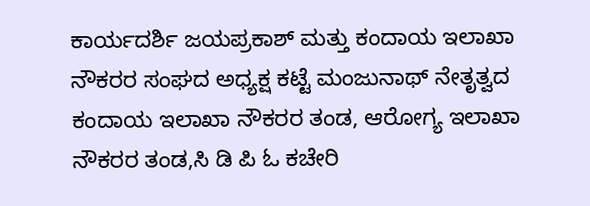ಕಾರ್ಯದರ್ಶಿ ಜಯಪ್ರಕಾಶ್ ಮತ್ತು ಕಂದಾಯ ಇಲಾಖಾ ನೌಕರರ ಸಂಘದ ಅಧ್ಯಕ್ಷ ಕಟ್ಟೆ ಮಂಜುನಾಥ್ ನೇತೃತ್ವದ ಕಂದಾಯ ಇಲಾಖಾ ನೌಕರರ ತಂಡ, ಆರೋಗ್ಯ ಇಲಾಖಾ ನೌಕರರ ತಂಡ‌,ಸಿ ಡಿ ಪಿ ಓ ಕಚೇರಿ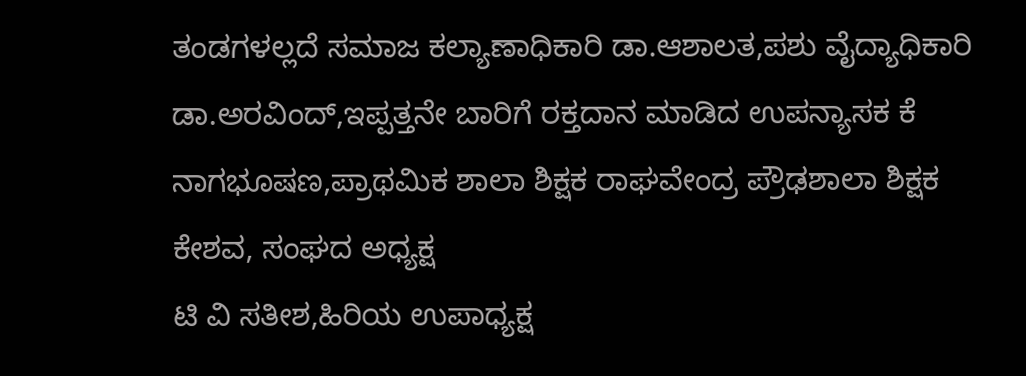ತಂಡಗಳಲ್ಲದೆ ಸಮಾಜ ಕಲ್ಯಾಣಾಧಿಕಾರಿ ಡಾ.ಆಶಾಲತ,ಪಶು ವೈದ್ಯಾಧಿಕಾರಿ ಡಾ.ಅರವಿಂದ್,ಇಪ್ಪತ್ತನೇ ಬಾರಿಗೆ ರಕ್ತದಾನ ಮಾಡಿದ ಉಪನ್ಯಾಸಕ ಕೆ ನಾಗಭೂಷಣ,ಪ್ರಾಥಮಿಕ ಶಾಲಾ ಶಿಕ್ಷಕ ರಾಘವೇಂದ್ರ ಪ್ರೌಢಶಾಲಾ ಶಿಕ್ಷಕ ಕೇಶವ, ಸಂಘದ ಅಧ್ಯಕ್ಷ
ಟಿ ವಿ ಸತೀಶ,ಹಿರಿಯ ಉಪಾಧ್ಯಕ್ಷ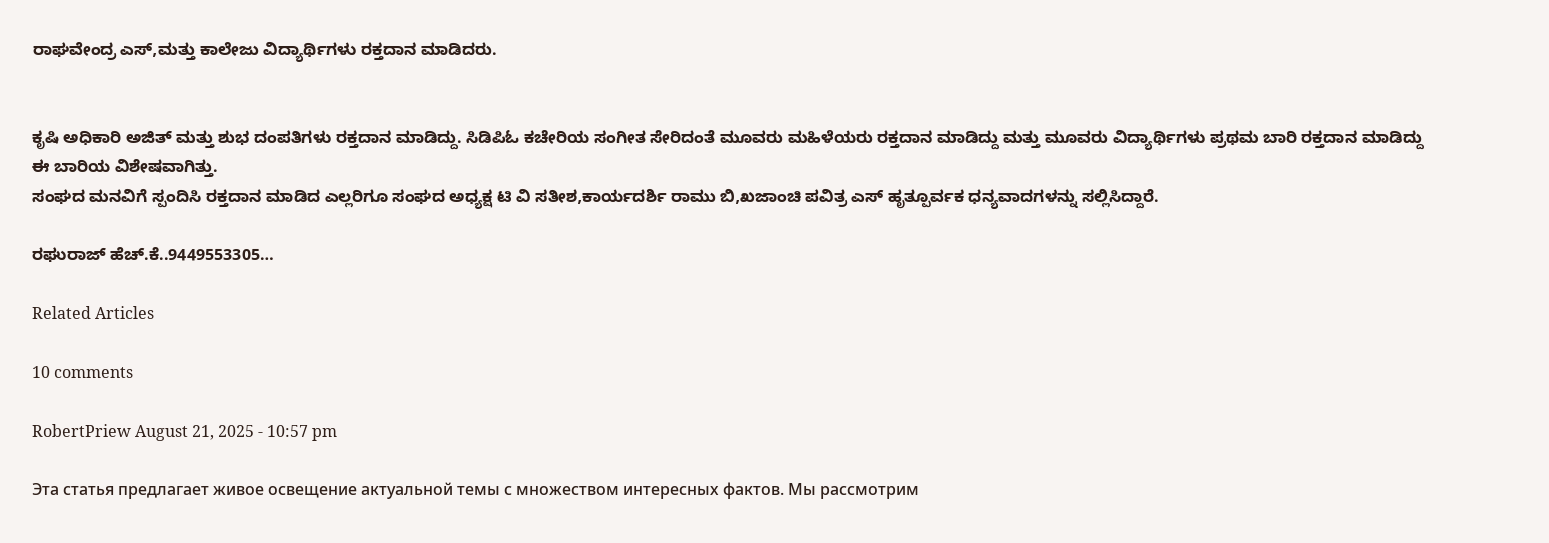ರಾಘವೇಂದ್ರ ಎಸ್,ಮತ್ತು ಕಾಲೇಜು ವಿದ್ಯಾರ್ಥಿಗಳು ರಕ್ತದಾನ ಮಾಡಿದರು.


ಕೃಷಿ ಅಧಿಕಾರಿ ಅಜಿತ್ ಮತ್ತು ಶುಭ ದಂಪತಿಗಳು ರಕ್ತದಾನ ಮಾಡಿದ್ದು. ಸಿಡಿಪಿಓ ಕಚೇರಿಯ ಸಂಗೀತ ಸೇರಿದಂತೆ ಮೂವರು ಮಹಿಳೆಯರು ರಕ್ತದಾನ ಮಾಡಿದ್ದು ಮತ್ತು ಮೂವರು ವಿದ್ಯಾರ್ಥಿಗಳು ಪ್ರಥಮ ಬಾರಿ ರಕ್ತದಾನ ಮಾಡಿದ್ದು ಈ ಬಾರಿಯ ವಿಶೇಷವಾಗಿತ್ತು.
ಸಂಘದ ಮನವಿಗೆ ಸ್ಪಂದಿಸಿ ರಕ್ತದಾನ ಮಾಡಿದ ಎಲ್ಲರಿಗೂ ಸಂಘದ ಅಧ್ಯಕ್ಷ ಟಿ ವಿ ಸತೀಶ,ಕಾರ್ಯದರ್ಶಿ ರಾಮು ಬಿ,ಖಜಾಂಚಿ ಪವಿತ್ರ ಎಸ್ ಹೃತ್ಪೂರ್ವಕ ಧನ್ಯವಾದಗಳನ್ನು ಸಲ್ಲಿಸಿದ್ದಾರೆ.

ರಘುರಾಜ್ ಹೆಚ್.ಕೆ..9449553305…

Related Articles

10 comments

RobertPriew August 21, 2025 - 10:57 pm

Эта статья предлагает живое освещение актуальной темы с множеством интересных фактов. Мы рассмотрим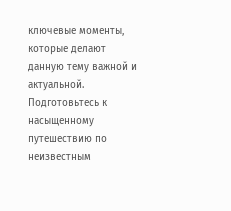ключевые моменты, которые делают данную тему важной и актуальной. Подготовьтесь к насыщенному путешествию по неизвестным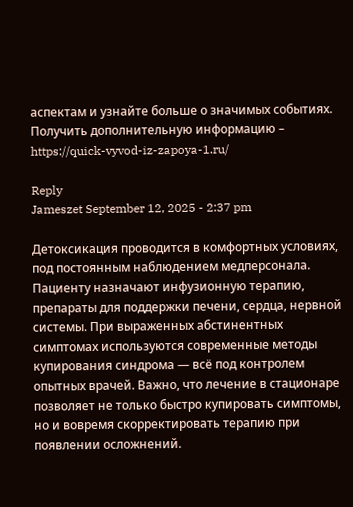аспектам и узнайте больше о значимых событиях.
Получить дополнительную информацию – https://quick-vyvod-iz-zapoya-1.ru/

Reply
Jameszet September 12, 2025 - 2:37 pm

Детоксикация проводится в комфортных условиях, под постоянным наблюдением медперсонала. Пациенту назначают инфузионную терапию, препараты для поддержки печени, сердца, нервной системы. При выраженных абстинентных симптомах используются современные методы купирования синдрома — всё под контролем опытных врачей. Важно, что лечение в стационаре позволяет не только быстро купировать симптомы, но и вовремя скорректировать терапию при появлении осложнений.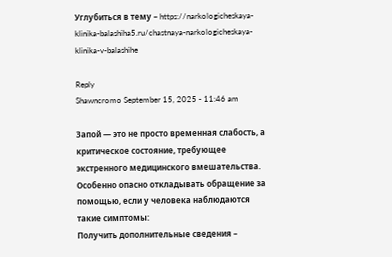Углубиться в тему – https://narkologicheskaya-klinika-balashiha5.ru/chastnaya-narkologicheskaya-klinika-v-balashihe

Reply
Shawncromo September 15, 2025 - 11:46 am

Запой — это не просто временная слабость, а критическое состояние, требующее экстренного медицинского вмешательства. Особенно опасно откладывать обращение за помощью, если у человека наблюдаются такие симптомы:
Получить дополнительные сведения –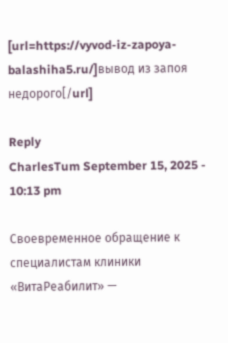[url=https://vyvod-iz-zapoya-balashiha5.ru/]вывод из запоя недорого[/url]

Reply
CharlesTum September 15, 2025 - 10:13 pm

Своевременное обращение к специалистам клиники «ВитаРеабилит» —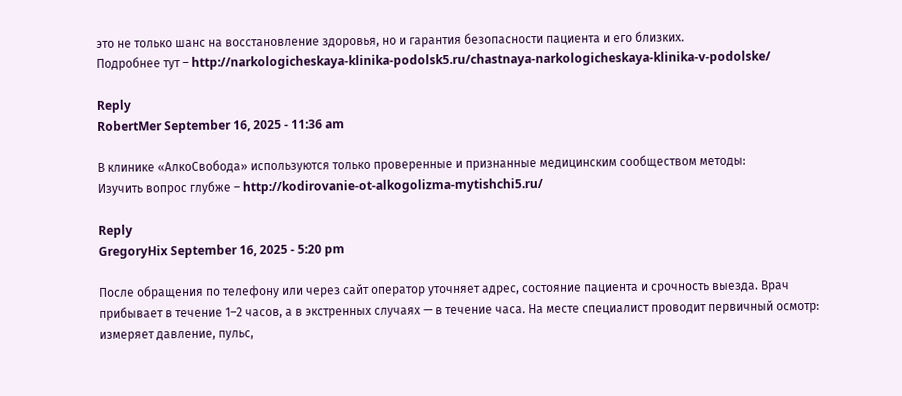это не только шанс на восстановление здоровья, но и гарантия безопасности пациента и его близких.
Подробнее тут – http://narkologicheskaya-klinika-podolsk5.ru/chastnaya-narkologicheskaya-klinika-v-podolske/

Reply
RobertMer September 16, 2025 - 11:36 am

В клинике «АлкоСвобода» используются только проверенные и признанные медицинским сообществом методы:
Изучить вопрос глубже – http://kodirovanie-ot-alkogolizma-mytishchi5.ru/

Reply
GregoryHix September 16, 2025 - 5:20 pm

После обращения по телефону или через сайт оператор уточняет адрес, состояние пациента и срочность выезда. Врач прибывает в течение 1–2 часов, а в экстренных случаях — в течение часа. На месте специалист проводит первичный осмотр: измеряет давление, пульс,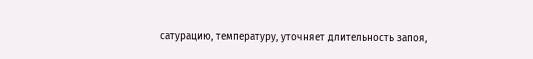сатурацию, температуру, уточняет длительность запоя,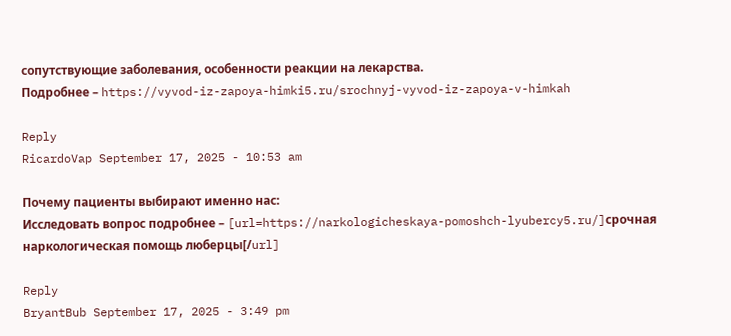сопутствующие заболевания, особенности реакции на лекарства.
Подробнее – https://vyvod-iz-zapoya-himki5.ru/srochnyj-vyvod-iz-zapoya-v-himkah

Reply
RicardoVap September 17, 2025 - 10:53 am

Почему пациенты выбирают именно нас:
Исследовать вопрос подробнее – [url=https://narkologicheskaya-pomoshch-lyubercy5.ru/]срочная наркологическая помощь люберцы[/url]

Reply
BryantBub September 17, 2025 - 3:49 pm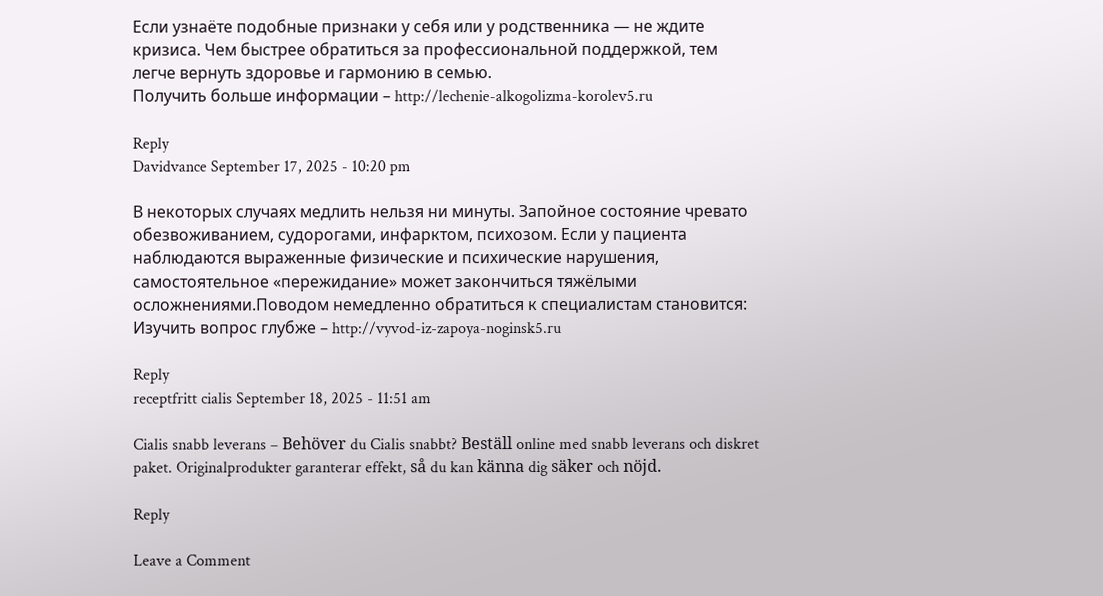Если узнаёте подобные признаки у себя или у родственника — не ждите кризиса. Чем быстрее обратиться за профессиональной поддержкой, тем легче вернуть здоровье и гармонию в семью.
Получить больше информации – http://lechenie-alkogolizma-korolev5.ru

Reply
Davidvance September 17, 2025 - 10:20 pm

В некоторых случаях медлить нельзя ни минуты. Запойное состояние чревато обезвоживанием, судорогами, инфарктом, психозом. Если у пациента наблюдаются выраженные физические и психические нарушения, самостоятельное «пережидание» может закончиться тяжёлыми осложнениями.Поводом немедленно обратиться к специалистам становится:
Изучить вопрос глубже – http://vyvod-iz-zapoya-noginsk5.ru

Reply
receptfritt cialis September 18, 2025 - 11:51 am

Cialis snabb leverans – Behöver du Cialis snabbt? Beställ online med snabb leverans och diskret paket. Originalprodukter garanterar effekt, så du kan känna dig säker och nöjd.

Reply

Leave a Comment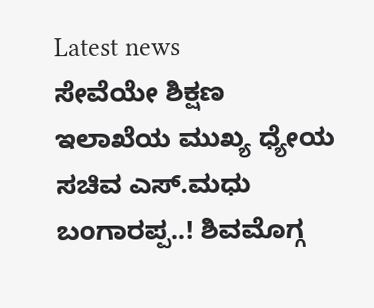Latest news
ಸೇವೆಯೇ ಶಿಕ್ಷಣ ಇಲಾಖೆಯ ಮುಖ್ಯ ಧ್ಯೇಯ ಸಚಿವ ಎಸ್.ಮಧು ಬಂಗಾರಪ್ಪ..! ಶಿವಮೊಗ್ಗ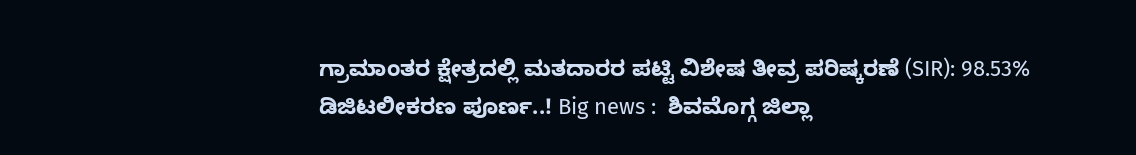ಗ್ರಾಮಾಂತರ ಕ್ಷೇತ್ರದಲ್ಲಿ ಮತದಾರರ ಪಟ್ಟಿ ವಿಶೇಷ ತೀವ್ರ ಪರಿಷ್ಕರಣೆ (SIR): 98.53% ಡಿಜಿಟಲೀಕರಣ ಪೂರ್ಣ..! Big news :  ಶಿವಮೊಗ್ಗ ಜಿಲ್ಲಾ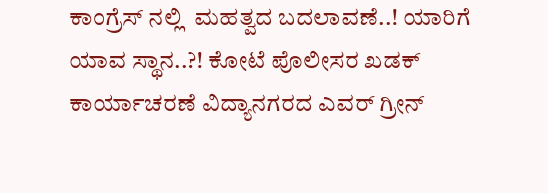ಕಾಂಗ್ರೆಸ್ ನಲ್ಲಿ  ಮಹತ್ವದ ಬದಲಾವಣೆ..! ಯಾರಿಗೆ ಯಾವ ಸ್ಥಾನ..?! ಕೋಟೆ ಪೊಲೀಸರ ಖಡಕ್ ಕಾರ್ಯಾಚರಣೆ ವಿದ್ಯಾನಗರದ ಎವರ್ ಗ್ರೀನ್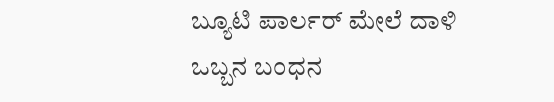ಬ್ಯೂಟಿ ಪಾರ್ಲರ್ ಮೇಲೆ ದಾಳಿ  ಒಬ್ಬನ ಬಂಧನ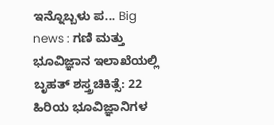ಇನ್ನೊಬ್ಬಳು ಪ... Big news : ಗಣಿ ಮತ್ತು ಭೂವಿಜ್ಞಾನ ಇಲಾಖೆಯಲ್ಲಿ ಬೃಹತ್ ಶಸ್ತ್ರಚಿಕಿತ್ಸೆ: 22 ಹಿರಿಯ ಭೂವಿಜ್ಞಾನಿಗಳ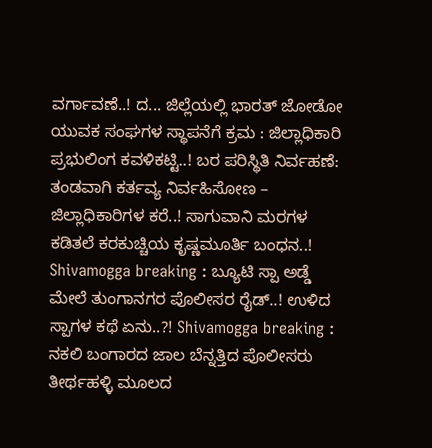ವರ್ಗಾವಣೆ..! ದ... ಜಿಲ್ಲೆಯಲ್ಲಿ ಭಾರತ್ ಜೋಡೋ ಯುವಕ ಸಂಘಗಳ ಸ್ಥಾಪನೆಗೆ ಕ್ರಮ : ಜಿಲ್ಲಾಧಿಕಾರಿ ಪ್ರಭುಲಿಂಗ ಕವಳಿಕಟ್ಟಿ..! ಬರ ಪರಿಸ್ಥಿತಿ ನಿರ್ವಹಣೆ: ತಂಡವಾಗಿ ಕರ್ತವ್ಯ ನಿರ್ವಹಿಸೋಣ – ಜಿಲ್ಲಾಧಿಕಾರಿಗಳ ಕರೆ..! ಸಾಗುವಾನಿ ಮರಗಳ ಕಡಿತಲೆ ಕರಕುಚ್ಚಿಯ ಕೃಷ್ಣಮೂರ್ತಿ ಬಂಧನ..! Shivamogga breaking : ಬ್ಯೂಟಿ ಸ್ಪಾ ಅಡ್ಡೆ ಮೇಲೆ ತುಂಗಾನಗರ ಪೊಲೀಸರ ರೈಡ್..! ಉಳಿದ ಸ್ಪಾಗಳ ಕಥೆ ಏನು..?! Shivamogga breaking : ನಕಲಿ ಬಂಗಾರದ ಜಾಲ ಬೆನ್ನತ್ತಿದ ಪೊಲೀಸರು ತೀರ್ಥಹಳ್ಳಿ ಮೂಲದ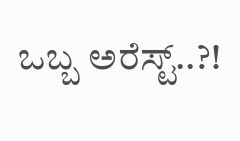ಒಬ್ಬ ಅರೆಸ್ಟ್..?!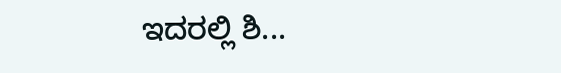ಇದರಲ್ಲಿ ಶಿ...